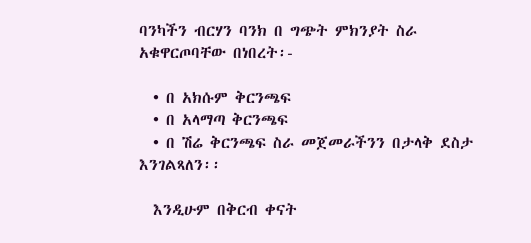ባንካችን ብርሃን ባንክ በ ግጭት ምክንያት ስራ አቁዋርጦባቸው በነበረት፡-

  • በ አክሱም ቅርንጫፍ
  • በ አላማጣ ቅርንጫፍ
  • በ ሽሬ ቅርንጫፍ ስራ መጀመራችንን በታላቅ ደስታ እንገልጻለን፡፡

  እንዲሁም በቅርብ ቀናት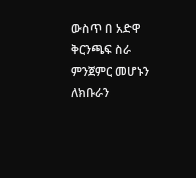ውስጥ በ አድዋ ቅርንጫፍ ስራ ምንጀምር መሆኑን ለክቡራን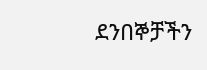ደንበኞቻችን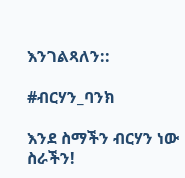እንገልጻለን::

#ብርሃን_ባንክ

እንደ ስማችን ብርሃን ነው ስራችን!